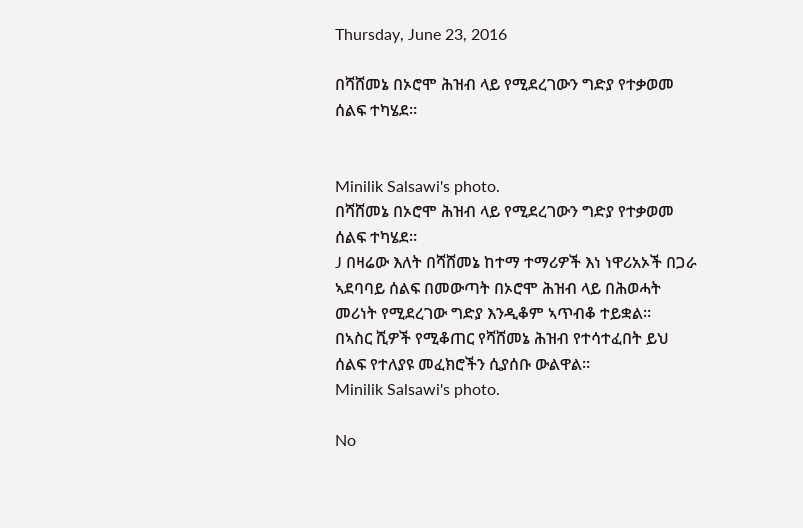Thursday, June 23, 2016

በሻሸመኔ በኦሮሞ ሕዝብ ላይ የሚደረገውን ግድያ የተቃወመ ሰልፍ ተካሄደ።


Minilik Salsawi's photo.
በሻሸመኔ በኦሮሞ ሕዝብ ላይ የሚደረገውን ግድያ የተቃወመ ሰልፍ ተካሄደ።
J በዛሬው እለት በሻሸመኔ ከተማ ተማሪዎች እነ ነዋሪአኦች በጋራ ኣደባባይ ሰልፍ በመውጣት በኦሮሞ ሕዝብ ላይ በሕወሓት መሪነት የሚደረገው ግድያ እንዲቆም ኣጥብቆ ተይቋል።
በኣስር ሺዎች የሚቆጠር የሻሸመኔ ሕዝብ የተሳተፈበት ይህ ሰልፍ የተለያዩ መፈክሮችን ሲያሰቡ ውልዋል።
Minilik Salsawi's photo.

No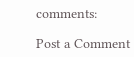comments:

Post a Comment